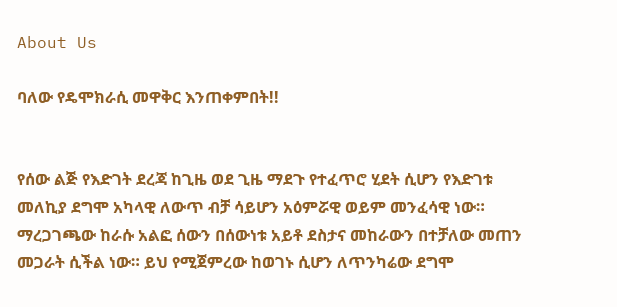About Us

ባለው የዴሞክራሲ መዋቅር እንጠቀምበት!!


የሰው ልጅ የእድገት ደረጃ ከጊዜ ወደ ጊዜ ማደጉ የተፈጥሮ ሂደት ሲሆን የእድገቱ መለኪያ ደግሞ አካላዊ ለውጥ ብቻ ሳይሆን አዕምሯዊ ወይም መንፈሳዊ ነው። ማረጋገጫው ከራሱ አልፎ ሰውን በሰውነቱ አይቶ ደስታና መከራውን በተቻለው መጠን መጋራት ሲችል ነው። ይህ የሚጀምረው ከወገኑ ሲሆን ለጥንካሬው ደግሞ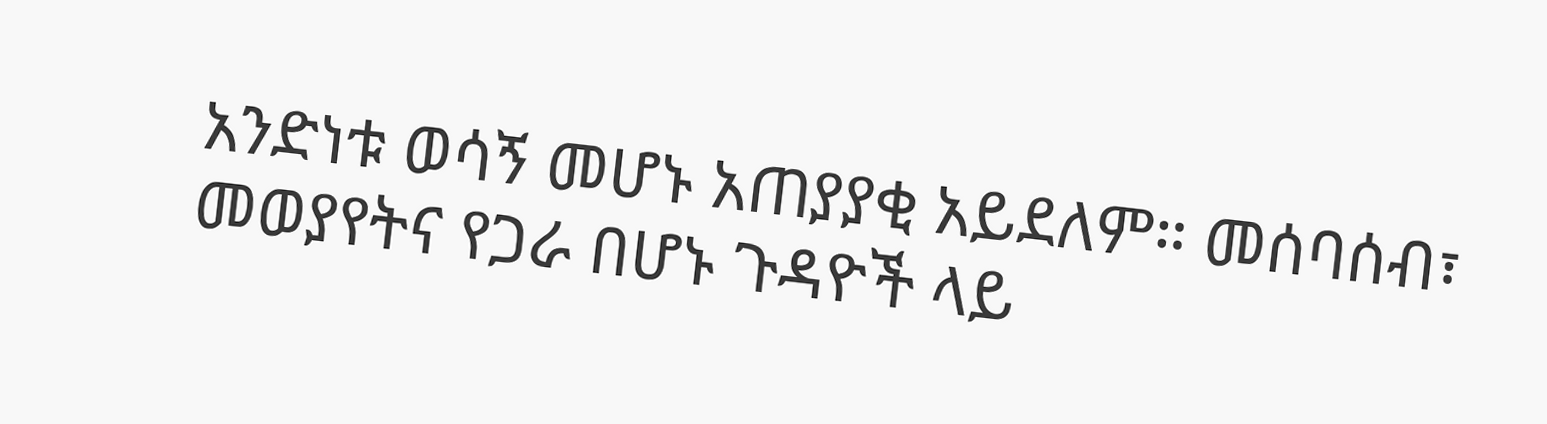አንድነቱ ወሳኝ መሆኑ አጠያያቂ አይደለም። መሰባሰብ፣ መወያየትና የጋራ በሆኑ ጉዳዮች ላይ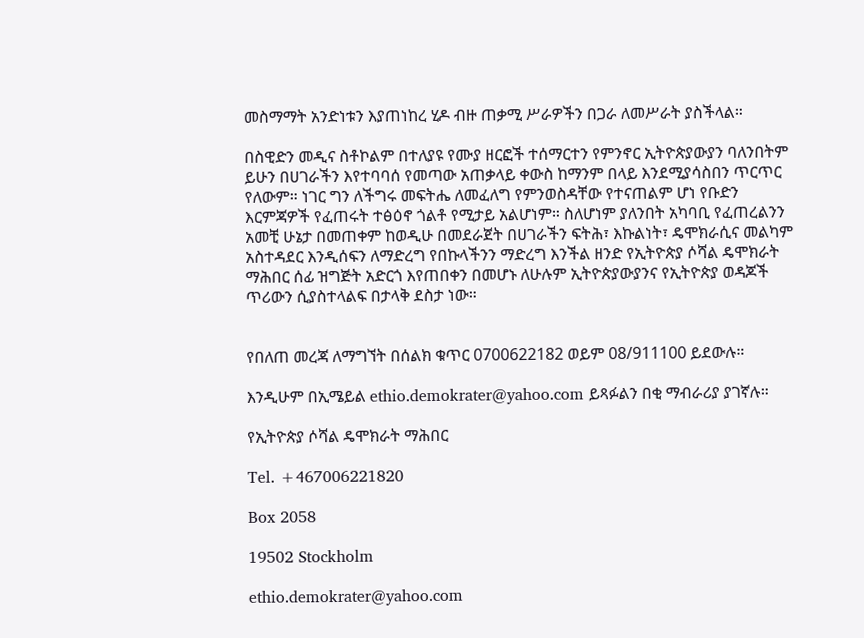መስማማት አንድነቱን እያጠነከረ ሂዶ ብዙ ጠቃሚ ሥራዎችን በጋራ ለመሥራት ያስችላል።

በስዊድን መዲና ስቶኮልም በተለያዩ የሙያ ዘርፎች ተሰማርተን የምንኖር ኢትዮጵያውያን ባለንበትም ይሁን በሀገራችን እየተባባሰ የመጣው አጠቃላይ ቀውስ ከማንም በላይ እንደሚያሳስበን ጥርጥር የለውም። ነገር ግን ለችግሩ መፍትሔ ለመፈለግ የምንወስዳቸው የተናጠልም ሆነ የቡድን እርምጃዎች የፈጠሩት ተፅዕኖ ጎልቶ የሚታይ አልሆነም። ስለሆነም ያለንበት አካባቢ የፈጠረልንን አመቺ ሁኔታ በመጠቀም ከወዲሁ በመደራጀት በሀገራችን ፍትሕ፣ እኩልነት፣ ዴሞክራሲና መልካም አስተዳደር እንዲሰፍን ለማድረግ የበኩላችንን ማድረግ እንችል ዘንድ የኢትዮጵያ ሶሻል ዴሞክራት ማሕበር ሰፊ ዝግጅት አድርጎ እየጠበቀን በመሆኑ ለሁሉም ኢትዮጵያውያንና የኢትዮጵያ ወዳጆች ጥሪውን ሲያስተላልፍ በታላቅ ደስታ ነው።


የበለጠ መረጃ ለማግኘት በሰልክ ቁጥር 0700622182 ወይም 08/911100 ይደውሉ።

እንዲሁም በኢሜይል ethio.demokrater@yahoo.com ይጻፉልን በቂ ማብራሪያ ያገኛሉ።

የኢትዮጵያ ሶሻል ዴሞክራት ማሕበር

Tel. +467006221820

Box 2058

19502 Stockholm

ethio.demokrater@yahoo.com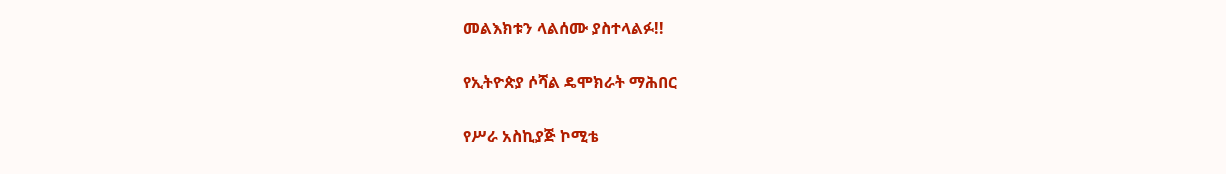መልእክቱን ላልሰሙ ያስተላልፉ!!

የኢትዮጵያ ሶሻል ዴሞክራት ማሕበር

የሥራ አስኪያጅ ኮሚቴ